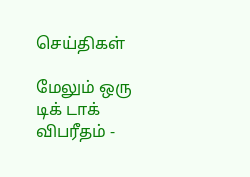செய்திகள்

மேலும் ஒரு டிக் டாக் விபரீதம் -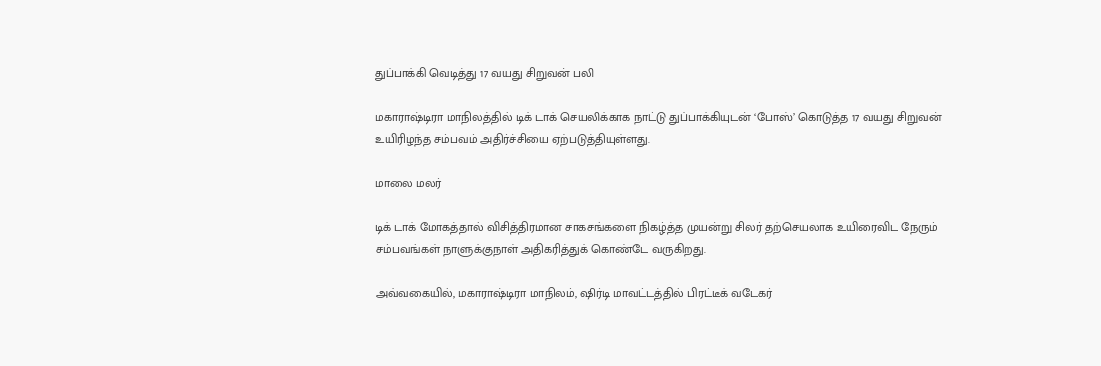துப்பாக்கி வெடித்து 17 வயது சிறுவன் பலி

மகாராஷ்டிரா மாநிலத்தில் டிக் டாக் செயலிக்காக நாட்டு துப்பாக்கியுடன் ‘போஸ்’ கொடுத்த 17 வயது சிறுவன் உயிரிழந்த சம்பவம் அதிர்ச்சியை ஏற்படுத்தியுள்ளது.

மாலை மலர்

டிக் டாக் மோகத்தால் விசித்திரமான சாகசங்களை நிகழ்த்த முயன்று சிலர் தற்செயலாக உயிரைவிட நேரும் சம்பவங்கள் நாளுக்குநாள் அதிகரித்துக் கொண்டே வருகிறது.

அவ்வகையில், மகாராஷ்டிரா மாநிலம், ஷிர்டி மாவட்டத்தில் பிரட்டீக் வடேகர்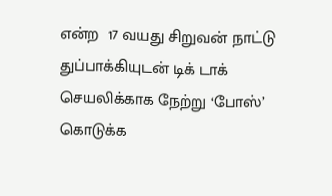என்ற  17 வயது சிறுவன் நாட்டு துப்பாக்கியுடன் டிக் டாக் செயலிக்காக நேற்று ‘போஸ்’ கொடுக்க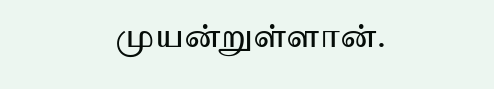முயன்றுள்ளான்.